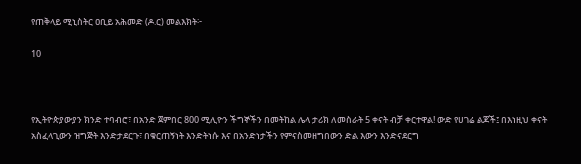የጠቅላይ ሚኒስትር ዐቢይ አሕመድ (ዶ.ር) መልእክት፦

10



የኢትዮጵያውያን ክንድ ተባብሮ፣ በአንድ ጀምበር 800 ሚሊዮን ችግኞችን በመትከል ሌላ ታሪክ ለመስራት 5 ቀናት ብቻ ቀርተዋል! ውድ የሀገሬ ልጆች፤ በእነዚህ ቀናት አስፈላጊውን ዝግጅት እንድታደርጉ፣ በቁርጠኝነት እንድትነሱ እና በአንድነታችን የምናስመዘግበውን ድል እውን እንድናደርግ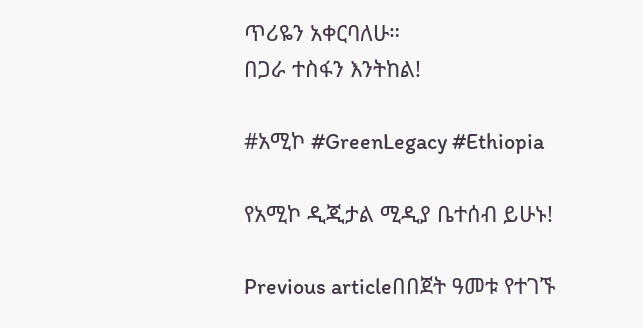ጥሪዬን አቀርባለሁ።
በጋራ ተስፋን እንትከል!

#አሚኮ #GreenLegacy #Ethiopia

የአሚኮ ዲጂታል ሚዲያ ቤተሰብ ይሁኑ!

Previous articleበበጀት ዓመቱ የተገኙ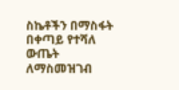ስኬቶችን በማስፋት በቀጣይ የተሻለ ውጤት ለማስመዝገብ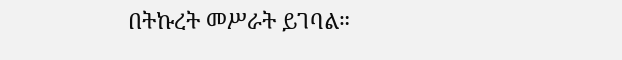በትኩረት መሥራት ይገባል።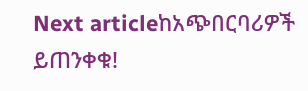Next articleከአጭበርባሪዎች ይጠንቀቁ!